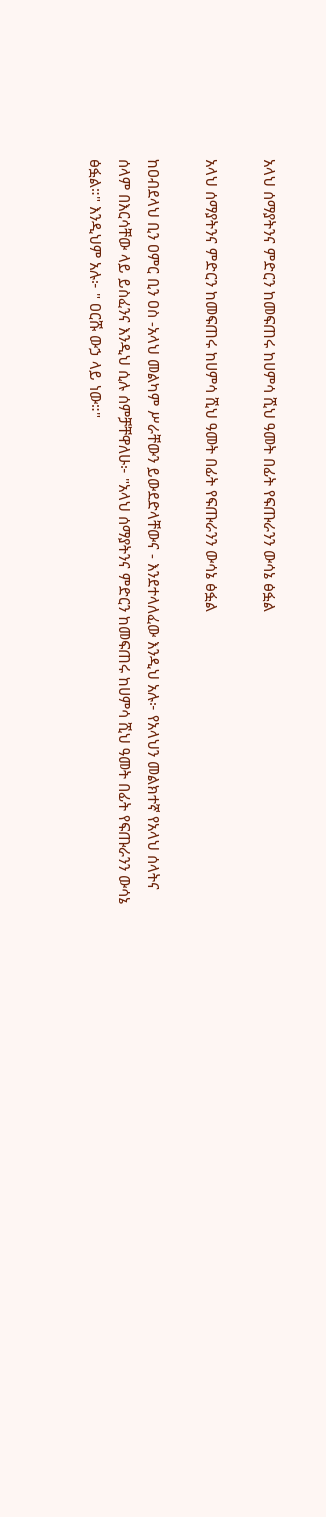አላህ ሰማያትንና ምድርን ከመፍጠሩ ከሀምሳ ሺህ ዓመት በፊት የፍጡራንን ውሳኔ ፅፏል

አላህ ሰማያትንና ምድርን ከመፍጠሩ ከሀምሳ ሺህ ዓመት በፊት የፍጡራንን ውሳኔ ፅፏል

ከዐብደላህ ቢን ዐምር ቢን ዐስ -አላህ መልካም ሥራቸውን ይውደድላቸውና - እንደተላለፈው እንዲህ አሉ፦ የአላህን መልክተኛ የአላህ ሰላትና ሰላም በእርሳቸው ላይ ይስፈንና እንዲህ ሲሉ ሰምቻቸዋለሁ፦ "አላህ ሰማያትንና ምድርን ከመፍጠሩ ከሀምሳ ሺህ ዓመት በፊት የፍጡራንን ውሳኔ ፅፏል።" እንዲህም አሉ፦ " ዐርሹ ውኃ ላይ ነው።"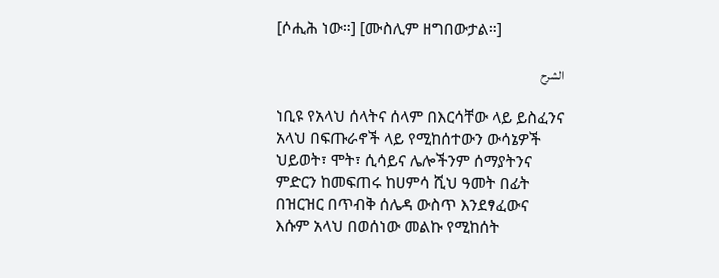[ሶሒሕ ነው።] [ሙስሊም ዘግበውታል።]

الشرح

ነቢዩ የአላህ ሰላትና ሰላም በእርሳቸው ላይ ይስፈንና አላህ በፍጡራኖች ላይ የሚከሰተውን ውሳኔዎች ህይወት፣ ሞት፣ ሲሳይና ሌሎችንም ሰማያትንና ምድርን ከመፍጠሩ ከሀምሳ ሺህ ዓመት በፊት በዝርዝር በጥብቅ ሰሌዳ ውስጥ እንደፃፈውና እሱም አላህ በወሰነው መልኩ የሚከሰት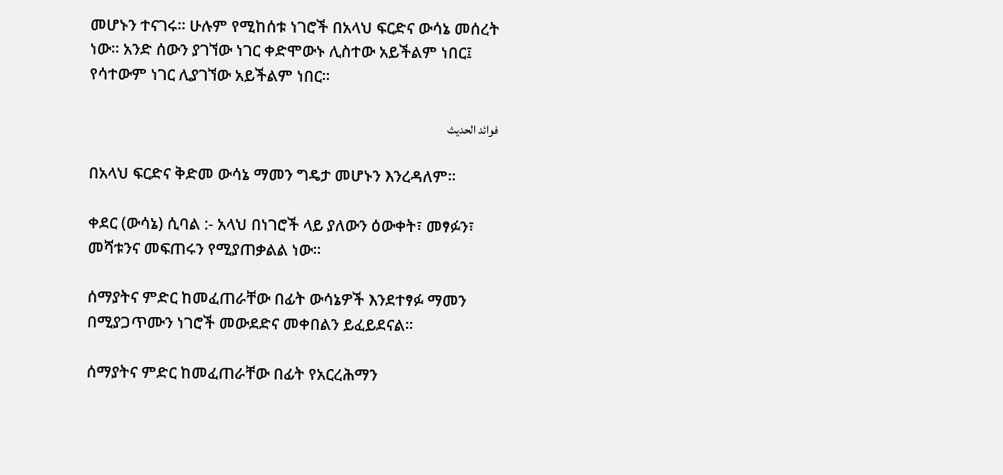መሆኑን ተናገሩ። ሁሉም የሚከሰቱ ነገሮች በአላህ ፍርድና ውሳኔ መሰረት ነው። አንድ ሰውን ያገኘው ነገር ቀድሞውኑ ሊስተው አይችልም ነበር፤ የሳተውም ነገር ሊያገኘው አይችልም ነበር።

فوائد الحديث

በአላህ ፍርድና ቅድመ ውሳኔ ማመን ግዴታ መሆኑን እንረዳለም።

ቀደር (ውሳኔ) ሲባል :- አላህ በነገሮች ላይ ያለውን ዕውቀት፣ መፃፉን፣ መሻቱንና መፍጠሩን የሚያጠቃልል ነው።

ሰማያትና ምድር ከመፈጠራቸው በፊት ውሳኔዎች እንደተፃፉ ማመን በሚያጋጥሙን ነገሮች መውደድና መቀበልን ይፈይደናል።

ሰማያትና ምድር ከመፈጠራቸው በፊት የአርረሕማን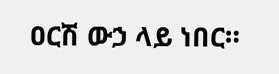ዐርሽ ውኃ ላይ ነበር።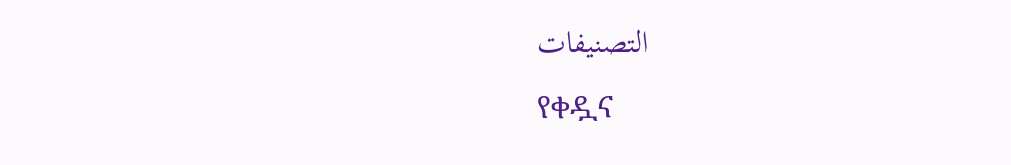التصنيفات

የቀዷና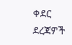ቀደር ደረጃዎች